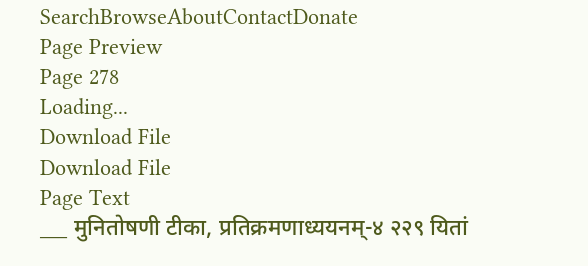SearchBrowseAboutContactDonate
Page Preview
Page 278
Loading...
Download File
Download File
Page Text
___ मुनितोषणी टीका, प्रतिक्रमणाध्ययनम्-४ २२९ यितां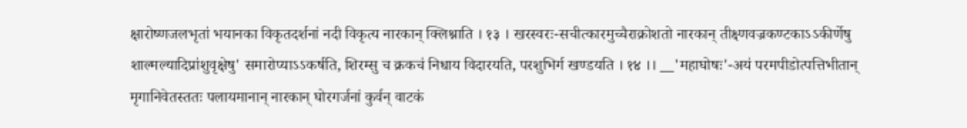क्षारोष्णजलभृतां भयानका विकृतदर्शनां नदी विकृत्य नारकान् क्लिश्नाति । १३ । खरस्वरः-सचीत्कारमुच्चैराक्रोशतो नारकान् तीक्ष्णवज्रकण्टकाऽऽकीर्णेषु शाल्मल्यादिप्रांशुवृक्षेषु' समारोप्याऽऽकर्षति, शिरम्सु च क्रकचं निधाय विदारयति, परशुभिर्ग खण्डयति । १४ ।। __'महाघोषः'-अयं परमपीडोत्पत्तिभीतान् मृगानिवेतस्ततः पलायमानान् नारकान् घोरगर्जनां कुर्वन् वाटकं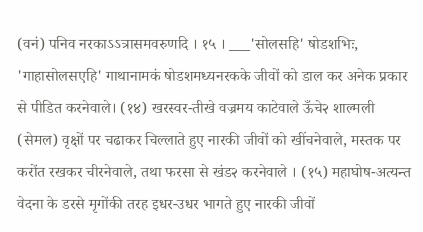(वनं) पनिव नरकाऽऽत्रासमवरुणदि । १५ । ___'सोलसहि' षोडशभिः, 'गाहासोलसएहि' गाथानामकं षोडशमध्यनरकके जीवों को डाल कर अनेक प्रकार से पीडित करनेवाले। (१४) खरस्वर-तीखे वज्रमय काटेवाले ऊँचे२ शाल्मली (सेमल) वृक्षों पर चढाकर चिल्लाते हुए नारकी जीवों को खींचनेवाले, मस्तक पर करोंत रखकर चीरनेवाले, तथा फरसा से खंड२ करनेवाले । (१५) महाघोष-अत्यन्त वेदना के डरसे मृगोंकी तरह इधर-उधर भागते हुए नारकी जीवों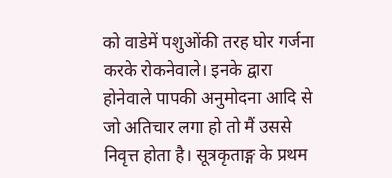को वाडेमें पशुओंकी तरह घोर गर्जना करके रोकनेवाले। इनके द्वारा होनेवाले पापकी अनुमोदना आदि से जो अतिचार लगा हो तो मैं उससे निवृत्त होता है। सूत्रकृताङ्ग के प्रथम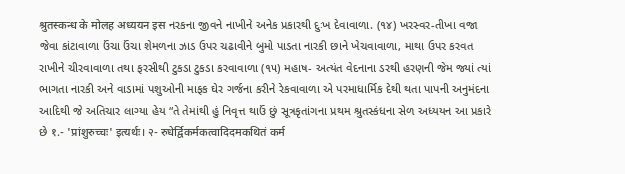श्रुतस्कन्ध के मोलह अध्ययन इस નરકના જીવને નાખીને અનેક પ્રકારથી દુઃખ દેવાવાળા. (૧૪) ખરસ્વર-તીખા વજા જેવા કાંટાવાળા ઉંચા ઉંચા શેમળના ઝાડ ઉપર ચઢાવીને બુમો પાડતા નારકી છાને ખેચવાવાળા, માથા ઉપર કરવત રાખીને ચીરવાવાળા તથા ફરસીથી ટુકડા ટુકડા કરવાવાળા (૧૫) મહાષ- અત્યંત વેદનાના ડરથી હરણની જેમ જ્યાં ત્યાં ભાગતા નારકી અને વાડામાં પશુઓની માફક ઘેર ગર્જના કરીને રેકવાવાળા એ પરમાધાર્મિક દેથી થતા પાપની અનુમંદના આદિથી જે અતિચાર લાગ્યા હેય “તે તેમાંથી હું નિવૃત્ત થાઉં છું સૂત્રકૃતાંગના પ્રથમ શ્રુતસ્કંધના સેળ અધ્યયન આ પ્રકારે છે १.- 'प्रांशुरुच्चः' इत्यर्थः। २- रुधेर्द्विकर्मकत्वादिदमकथितं कर्म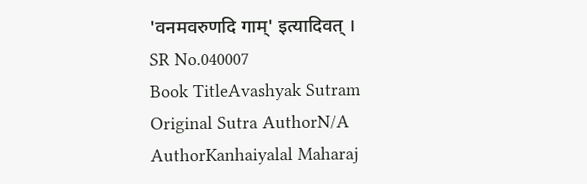'वनमवरुणदि गाम्' इत्यादिवत् ।
SR No.040007
Book TitleAvashyak Sutram
Original Sutra AuthorN/A
AuthorKanhaiyalal Maharaj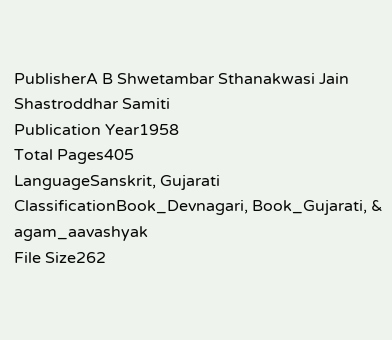PublisherA B Shwetambar Sthanakwasi Jain Shastroddhar Samiti
Publication Year1958
Total Pages405
LanguageSanskrit, Gujarati
ClassificationBook_Devnagari, Book_Gujarati, & agam_aavashyak
File Size262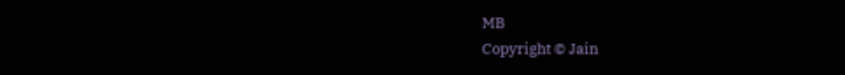MB
Copyright © Jain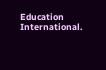Education International.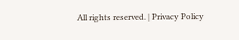All rights reserved. | Privacy Policy